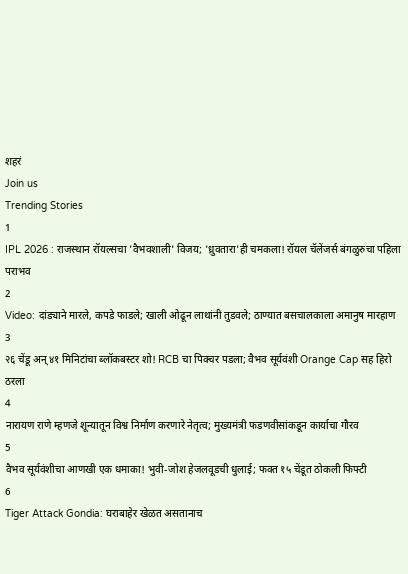शहरं
Join us
Trending Stories
1
IPL 2026 : राजस्थान रॉयल्सचा 'वैभवशाली' विजय; 'ध्रुवतारा'ही चमकला! रॉयल चॅलेंजर्स बंगळुरुचा पहिला पराभव
2
Video: दांड्याने मारले, कपडे फाडले; खाली ओढून लाथांनी तुडवले; ठाण्यात बसचालकाला अमानुष मारहाण
3
२६ चेंडू अन् ४१ मिनिटांचा ब्लॉकबस्टर शो! RCB चा पिक्चर पडला; वैभव सूर्यवंशी Orange Cap सह हिरो ठरला
4
नारायण राणे म्हणजे शून्यातून विश्व निर्माण करणारे नेतृत्व; मुख्यमंत्री फडणवीसांकडून कार्याचा गौरव
5
वैभव सूर्यवंशीचा आणखी एक धमाका! भुवी-जोश हेजलवूडची धुलाई; फक्त १५ चेंडूत ठोकली फिफ्टी
6
Tiger Attack Gondia: घराबाहेर खेळत असतानाच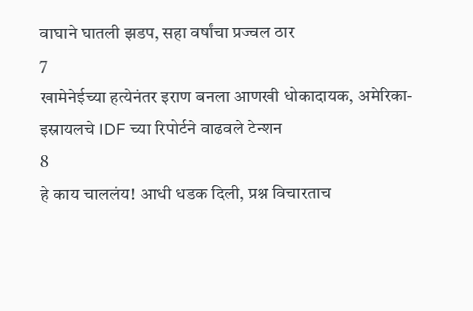वाघाने घातली झडप, सहा वर्षांचा प्रज्वल ठार
7
खामेनेईच्या हत्येनंतर इराण बनला आणखी धोकादायक, अमेरिका-इस्रायलचे IDF च्या रिपोर्टने वाढवले टेन्शन
8
हे काय चाललंय! आधी धडक दिली, प्रश्न विचारताच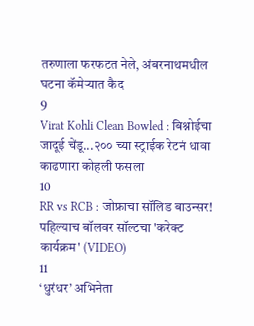तरुणाला फरफटत नेले, अंबरनाथमधील घटना कॅमेऱ्यात कैद
9
Virat Kohli Clean Bowled : बिश्नोईचा जादूई चेंडू...२०० च्या स्ट्राईक रेटनं धावा काढणारा कोहली फसला
10
RR vs RCB : जोफ्राचा सॉलिड बाउन्सर! पहिल्याच बॉलवर सॉल्टचा 'करेक्ट कार्यक्रम' (VIDEO)
11
‘धुरंधर’ अभिनेता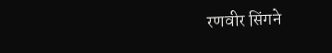रणवीर सिंगने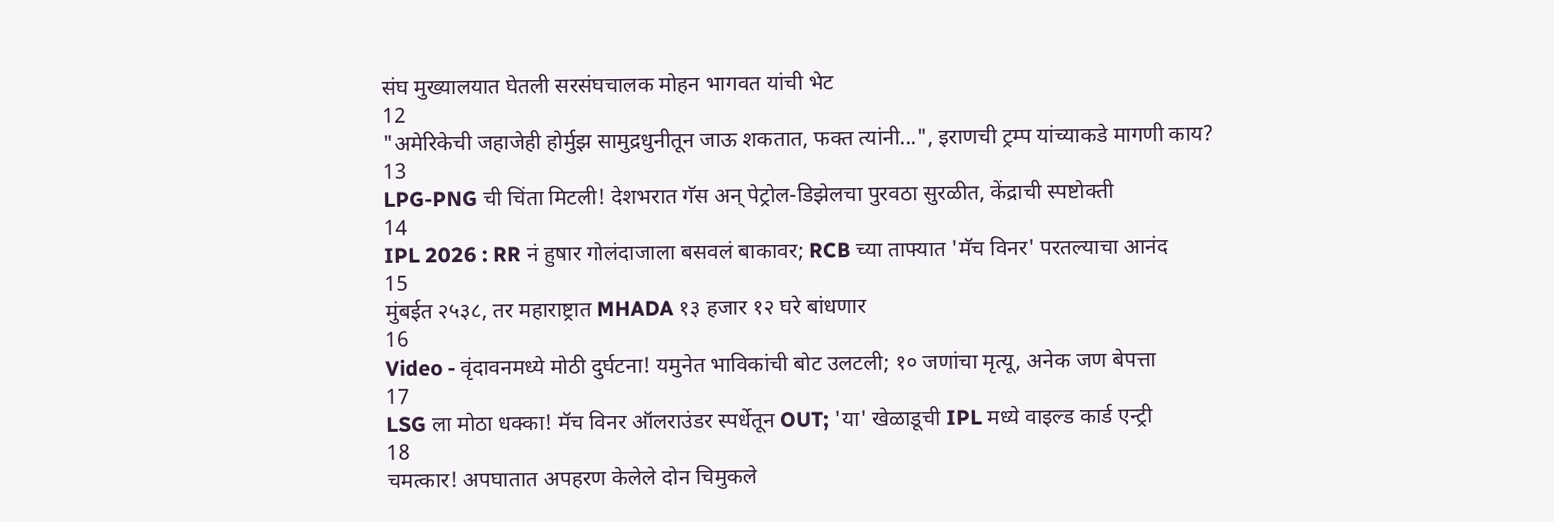संघ मुख्यालयात घेतली सरसंघचालक मोहन भागवत यांची भेट
12
"अमेरिकेची जहाजेही होर्मुझ सामुद्रधुनीतून जाऊ शकतात, फक्त त्यांनी...", इराणची ट्रम्प यांच्याकडे मागणी काय?
13
LPG-PNG ची चिंता मिटली! देशभरात गॅस अन् पेट्रोल-डिझेलचा पुरवठा सुरळीत, केंद्राची स्पष्टोक्ती
14
IPL 2026 : RR नं हुषार गोलंदाजाला बसवलं बाकावर; RCB च्या ताफ्यात 'मॅच विनर' परतल्याचा आनंद
15
मुंबईत २५३८, तर महाराष्ट्रात MHADA १३ हजार १२ घरे बांधणार
16
Video - वृंदावनमध्ये मोठी दुर्घटना! यमुनेत भाविकांची बोट उलटली; १० जणांचा मृत्यू, अनेक जण बेपत्ता
17
LSG ला मोठा धक्का! मॅच विनर ऑलराउंडर स्पर्धेतून OUT; 'या' खेळाडूची IPL मध्ये वाइल्ड कार्ड एन्ट्री
18
चमत्कार! अपघातात अपहरण केलेले दोन चिमुकले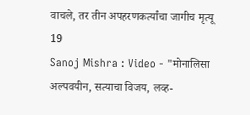वाचले, तर तीन अपहरणकर्त्यांचा जागीच मृत्यू
19
Sanoj Mishra : Video - "मोनालिसा अल्पवयीन, सत्याचा विजय, लव्ह-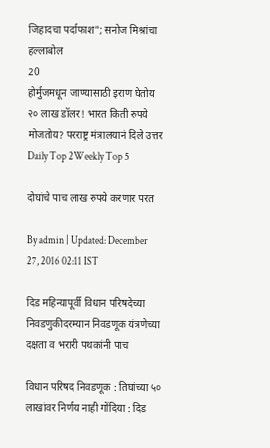जिहादचा पर्दाफाश"; सनोज मिश्रांचा हल्लाबोल
20
होर्मुजमधून जाण्यासाठी इराण घेतोय २० लाख डॉलर! भारत किती रुपये मोजतोय? परराष्ट्र मंत्रालयानं दिले उत्तर
Daily Top 2Weekly Top 5

दोघांचे पाच लाख रुपये करणार परत

By admin | Updated: December 27, 2016 02:11 IST

दिड महिन्यापूर्वी विधान परिषदेच्या निवडणुकीदरम्यान निवडणूक यंत्रणेच्या दक्षता व भरारी पथकांनी पाच

विधान परिषद निवडणूक : तिघांच्या ५० लाखांवर निर्णय नाही गोंदिया : दिड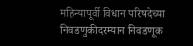महिन्यापूर्वी विधान परिषदेच्या निवडणुकीदरम्यान निवडणूक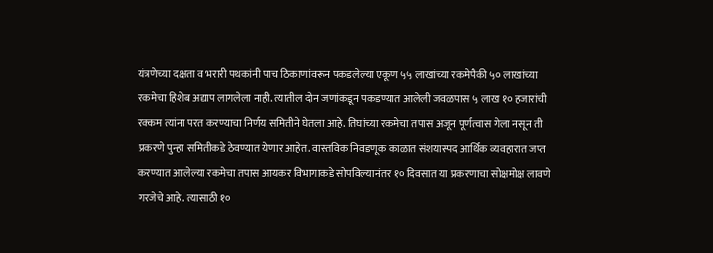यंत्रणेच्या दक्षता व भरारी पथकांनी पाच ठिकाणांवरून पकडलेल्या एकूण ५५ लाखांच्या रकमेपैकी ५० लाखांच्या रकमेचा हिशेब अद्याप लागलेला नाही. त्यातील दोन जणांकडून पकडण्यात आलेली जवळपास ५ लाख १० हजारांची रक्कम त्यांना परत करण्याचा निर्णय समितीने घेतला आहे. तिघांच्या रकमेचा तपास अजून पूर्णत्वास गेला नसून ती प्रकरणे पुन्हा समितीकडे ठेवण्यात येणार आहेत. वास्तविक निवडणूक काळात संशयास्पद आर्थिक व्यवहारात जप्त करण्यात आलेल्या रकमेचा तपास आयकर विभागाकडे सोपविल्यानंतर १० दिवसात या प्रकरणाचा सोक्षमोक्ष लावणे गरजेचे आहे. त्यासाठी १०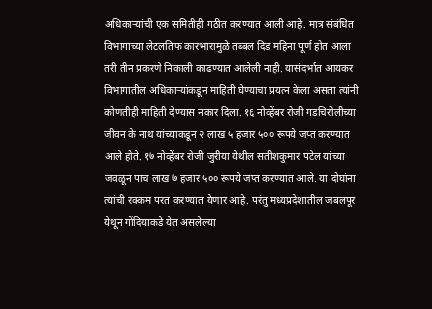अधिकाऱ्यांची एक समितीही गठीत करण्यात आली आहे. मात्र संबंधित विभागाच्या लेटलतिफ कारभारामुळे तब्बल दिड महिना पूर्ण होत आला तरी तीन प्रकरणे निकाली काढण्यात आलेली नाही. यासंदर्भात आयकर विभागातील अधिकाऱ्यांकडून माहिती घेण्याचा प्रयत्न केला असता त्यांनी कोणतीही माहिती देण्यास नकार दिला. १६ नोव्हेंबर रोजी गडचिरोलीच्या जीवन के नाथ यांच्याकडून २ लाख ५ हजार ५०० रूपये जप्त करण्यात आले होते. १७ नोव्हेंबर रोजी जुरीया येथील सतीशकुमार पटेल यांच्या जवळून पाच लाख ७ हजार ५०० रूपये जप्त करण्यात आले. या दोघांना त्यांची रक्कम परत करण्यात येणार आहे. परंतु मध्यप्रदेशातील जबलपूर येथून गोंदियाकडे येत असलेल्या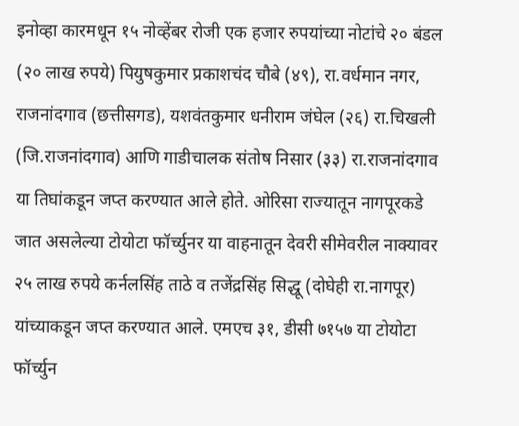इनोव्हा कारमधून १५ नोव्हेंबर रोजी एक हजार रुपयांच्या नोटांचे २० बंडल (२० लाख रुपये) पियुषकुमार प्रकाशचंद चौबे (४९), रा.वर्धमान नगर, राजनांदगाव (छत्तीसगड), यशवंतकुमार धनीराम जंघेल (२६) रा.चिखली (जि.राजनांदगाव) आणि गाडीचालक संतोष निसार (३३) रा.राजनांदगाव या तिघांकडून जप्त करण्यात आले होते. ओरिसा राज्यातून नागपूरकडे जात असलेल्या टोयोटा फॉर्च्युनर या वाहनातून देवरी सीमेवरील नाक्यावर २५ लाख रुपये कर्नलसिंह ताठे व तजेंद्रसिंह सिद्धू (दोघेही रा.नागपूर) यांच्याकडून जप्त करण्यात आले. एमएच ३१, डीसी ७१५७ या टोयोटा फॉर्च्युन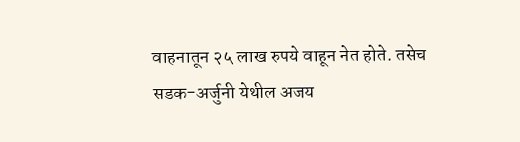वाहनातून २५ लाख रुपये वाहून नेत होते. तसेच सडक-अर्जुनी येथील अजय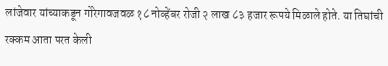लांजेवार यांच्याकडून गोरेगावजवळ १८ नोव्हेंबर रोजी २ लाख ८३ हजार रूपये मिळाले होते. या तिघांची रक्कम आता परत केली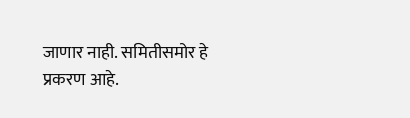जाणार नाही. समितीसमोर हे प्रकरण आहे.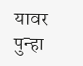यावर पुन्हा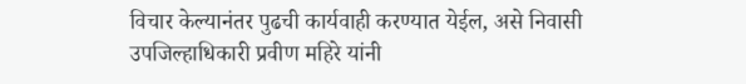विचार केल्यानंतर पुढची कार्यवाही करण्यात येईल, असे निवासी उपजिल्हाधिकारी प्रवीण महिरे यांनी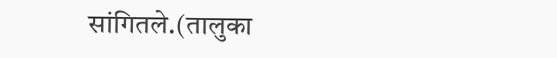सांगितले.(तालुका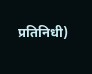प्रतिनिधी)